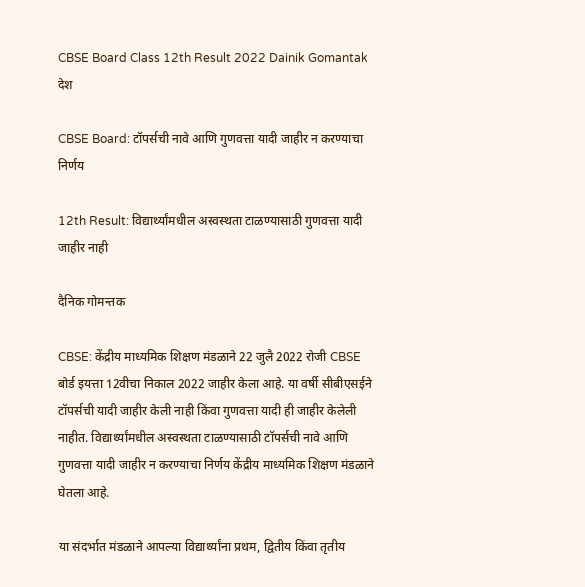CBSE Board Class 12th Result 2022 Dainik Gomantak
देश

CBSE Board: टॉपर्सची नावे आणि गुणवत्ता यादी जाहीर न करण्याचा निर्णय

12th Result: विद्यार्थ्यांमधील अस्वस्थता टाळण्यासाठी गुणवत्ता यादी जाहीर नाही

दैनिक गोमन्तक

CBSE: केंद्रीय माध्यमिक शिक्षण मंडळाने 22 जुलै 2022 रोजी CBSE बोर्ड इयत्ता 12वीचा निकाल 2022 जाहीर केला आहे. या वर्षी सीबीएसईने टॉपर्सची यादी जाहीर केली नाही किंवा गुणवत्ता यादी ही जाहीर केलेली नाहीत. विद्यार्थ्यांमधील अस्वस्थता टाळण्यासाठी टॉपर्सची नावे आणि गुणवत्ता यादी जाहीर न करण्याचा निर्णय केंद्रीय माध्यमिक शिक्षण मंडळाने घेतला आहे.

या संदर्भात मंडळाने आपल्या विद्यार्थ्यांना प्रथम, द्वितीय किंवा तृतीय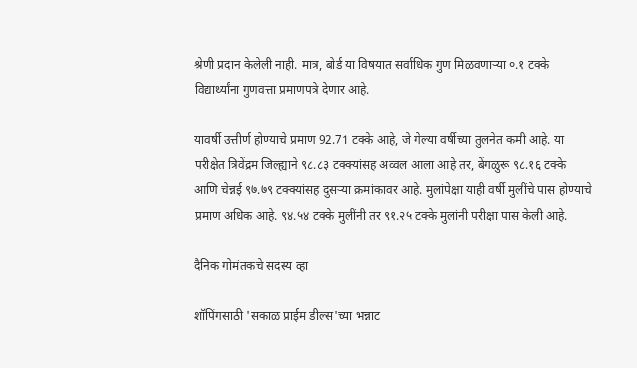श्रेणी प्रदान केलेली नाही. मात्र, बोर्ड या विषयात सर्वाधिक गुण मिळवणाऱ्या ०.१ टक्के विद्यार्थ्यांना गुणवत्ता प्रमाणपत्रे देणार आहे.

यावर्षी उत्तीर्ण होण्याचे प्रमाण 92.71 टक्के आहे, जे गेल्या वर्षीच्या तुलनेत कमी आहे. या परीक्षेत त्रिवेंद्रम जिल्ह्याने ९८.८३ टक्क्यांसह अव्वल आला आहे तर, बेंगळुरू ९८.१६ टक्के आणि चेन्नई ९७.७९ टक्क्यांसह दुसऱ्या क्रमांकावर आहे. मुलांपेक्षा याही वर्षी मुलींचे पास होण्याचे प्रमाण अधिक आहे. ९४.५४ टक्के मुलींनी तर ९१.२५ टक्के मुलांनी परीक्षा पास केली आहे.

दैनिक गोमंतकचे सदस्य व्हा

शॉपिंगसाठी 'सकाळ प्राईम डील्स'च्या भन्नाट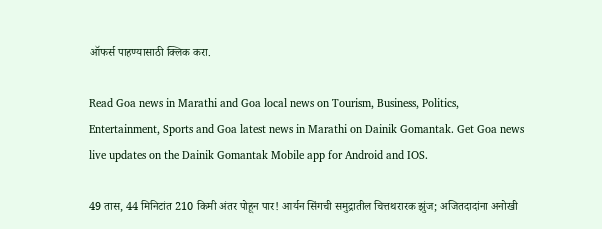ऑफर्स पाहण्यासाठी क्लिक करा.

Read Goa news in Marathi and Goa local news on Tourism, Business, Politics, Entertainment, Sports and Goa latest news in Marathi on Dainik Gomantak. Get Goa news live updates on the Dainik Gomantak Mobile app for Android and IOS.

49 तास, 44 मिनिटांत 210 किमी अंतर पोहून पार! आर्यन सिंगची समुद्रातील चित्तथरारक झुंज; अजितदादांना अनोखी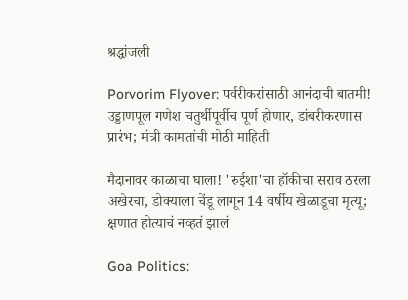श्रद्धांजली

Porvorim Flyover: पर्वरीकरांसाठी आनंदाची बातमी! उड्डाणपूल गणेश चतुर्थीपूर्वीच पूर्ण होणार, डांबरीकरणास प्रारंभ; मंत्री कामतांची मोठी माहिती

मैदानावर काळाचा घाला! 'रुईशा'चा हॉकीचा सराव ठरला अखेरचा, डोक्याला चेंडू लागून 14 वर्षीय खेळाडूचा मृत्यू; क्षणात होत्याचं नव्हतं झालं

Goa Politics: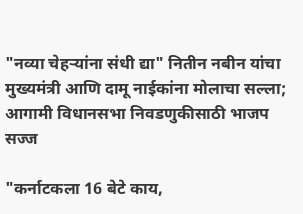"नव्या चेहऱ्यांना संधी द्या" नितीन नबीन यांचा मुख्यमंत्री आणि दामू नाईकांना मोलाचा सल्ला; आगामी विधानसभा निवडणुकीसाठी भाजप सज्ज

"कर्नाटकला 16 बेटे काय,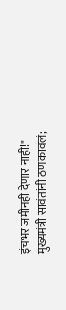इंचभर जमीनही देणार नाही!" मुख्यमंत्री सावंतांनी ठणकावलं;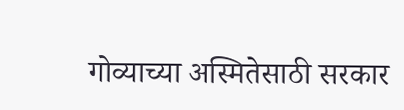गोव्याच्या अस्मितेसाठी सरकार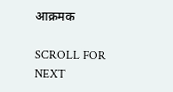आक्रमक

SCROLL FOR NEXT